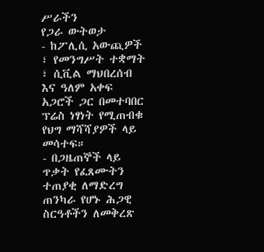ሥራችን
የጋራ ውትወታ
- ከፖሊሲ አውጪዎች ፣ የመንግሥት ተቋማት ፣ ሲቪል ማህበረሰብ እና ዓለም አቀፍ አጋሮች ጋር በመተባበር ፕሬስ ነፃነት የሚጠብቁ የህግ ማሻሻያዎች ላይ መሳተፍ።
- በጋዜጠኞች ላይ ጥቃት የፈጸሙትን ተጠያቂ ለማድረግ ጠንካራ የሆኑ ሕጋዊ ስርዓቶችን ለመቅረጽ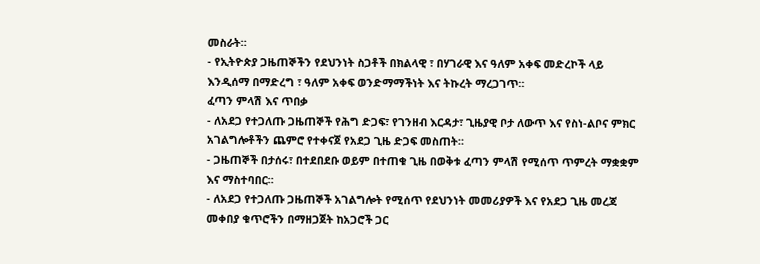መስራት።
- የኢትዮጵያ ጋዜጠኞችን የደህንነት ስጋቶች በክልላዊ ፣ በሃገራዊ እና ዓለም አቀፍ መድረኮች ላይ እንዲሰማ በማድረግ ፣ ዓለም አቀፍ ወንድማማችነት እና ትኩረት ማረጋገጥ።
ፈጣን ምላሽ እና ጥበቃ
- ለአደጋ የተጋለጡ ጋዜጠኞች የሕግ ድጋፍ፣ የገንዘብ እርዳታ፣ ጊዜያዊ ቦታ ለውጥ እና የስነ-ልቦና ምክር አገልግሎቶችን ጨምሮ የተቀናጀ የአደጋ ጊዜ ድጋፍ መስጠት።
- ጋዜጠኞች በታሰሩ፣ በተደበደቡ ወይም በተጠቁ ጊዜ በወቅቱ ፈጣን ምላሽ የሚሰጥ ጥምረት ማቋቋም እና ማስተባበር።
- ለአደጋ የተጋለጡ ጋዜጠኞች አገልግሎት የሚሰጥ የደህንነት መመሪያዎች እና የአደጋ ጊዜ መረጃ መቀበያ ቁጥሮችን በማዘጋጀት ከአጋሮች ጋር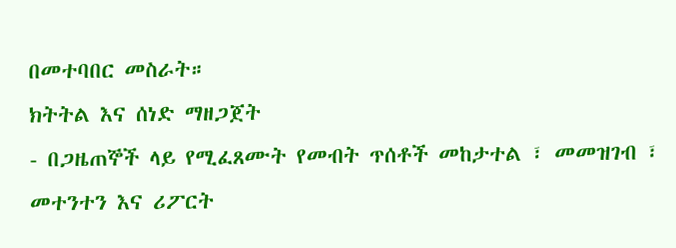በመተባበር መስራት።
ክትትል እና ሰነድ ማዘጋጀት
- በጋዜጠኞች ላይ የሚፈጸሙት የመብት ጥሰቶች መከታተል ፣ መመዝገብ ፣ መተንተን እና ሪፖርት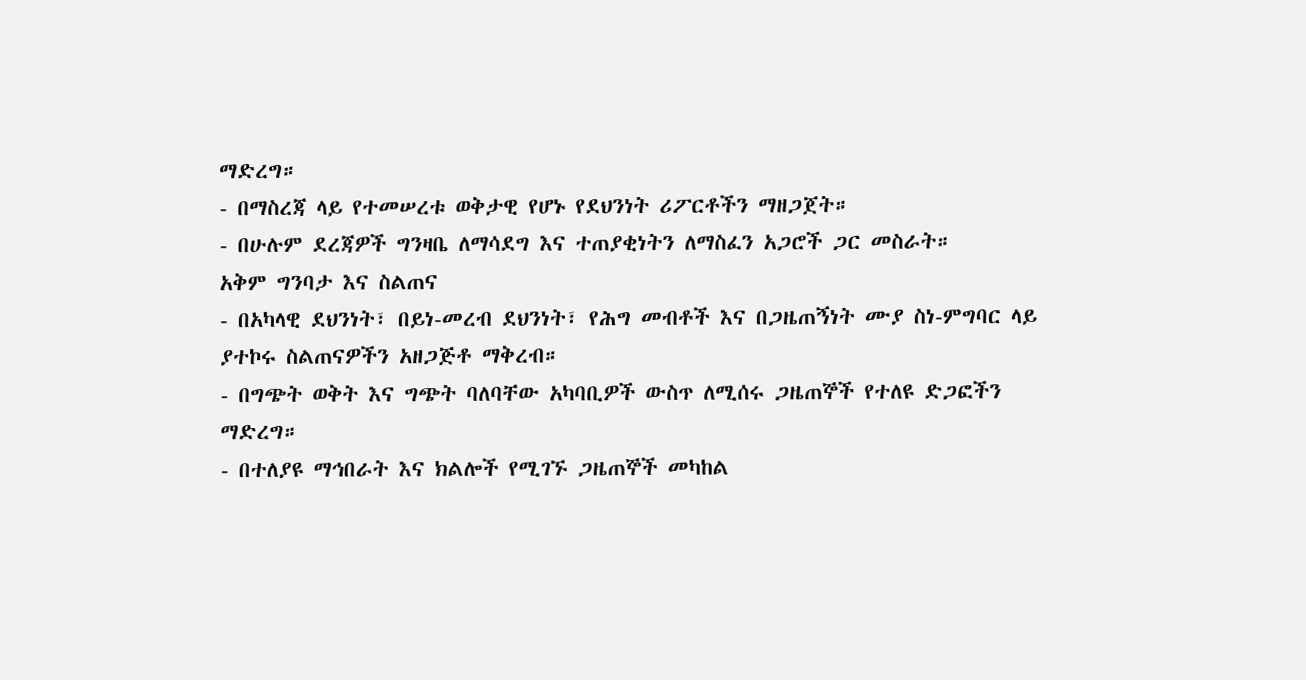ማድረግ።
- በማስረጃ ላይ የተመሠረቱ ወቅታዊ የሆኑ የደህንነት ሪፖርቶችን ማዘጋጀት።
- በሁሉም ደረጃዎች ግንዛቤ ለማሳደግ እና ተጠያቂነትን ለማስፈን አጋሮች ጋር መስራት።
አቅም ግንባታ እና ስልጠና
- በአካላዊ ደህንነት፣ በይነ-መረብ ደህንነት፣ የሕግ መብቶች እና በጋዜጠኝነት ሙያ ስነ-ምግባር ላይ ያተኮሩ ስልጠናዎችን አዘጋጅቶ ማቅረብ።
- በግጭት ወቅት እና ግጭት ባለባቸው አካባቢዎች ውስጥ ለሚሰሩ ጋዜጠኞች የተለዩ ድጋፎችን ማድረግ።
- በተለያዩ ማኅበራት እና ክልሎች የሚገኙ ጋዜጠኞች መካከል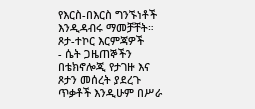የእርስ-በእርስ ግንኙነቶች እንዲዳብሩ ማመቻቸት።
ጾታ-ተኮር እርምጃዎች
- ሴት ጋዜጠኞችን በቴክኖሎጂ የታገዙ እና ጾታን መሰረት ያደረጉ ጥቃቶች እንዲሁም በሥራ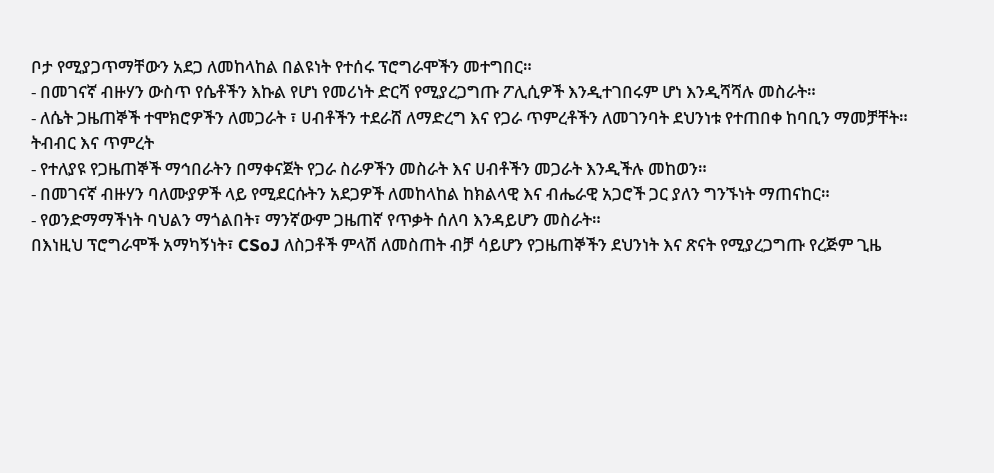ቦታ የሚያጋጥማቸውን አደጋ ለመከላከል በልዩነት የተሰሩ ፕሮግራሞችን መተግበር።
- በመገናኛ ብዙሃን ውስጥ የሴቶችን እኩል የሆነ የመሪነት ድርሻ የሚያረጋግጡ ፖሊሲዎች እንዲተገበሩም ሆነ እንዲሻሻሉ መስራት።
- ለሴት ጋዜጠኞች ተሞክሮዎችን ለመጋራት ፣ ሀብቶችን ተደራሸ ለማድረግ እና የጋራ ጥምረቶችን ለመገንባት ደህንነቱ የተጠበቀ ከባቢን ማመቻቸት።
ትብብር እና ጥምረት
- የተለያዩ የጋዜጠኞች ማኅበራትን በማቀናጀት የጋራ ስራዎችን መስራት እና ሀብቶችን መጋራት እንዲችሉ መከወን።
- በመገናኛ ብዙሃን ባለሙያዎች ላይ የሚደርሱትን አደጋዎች ለመከላከል ከክልላዊ እና ብሔራዊ አጋሮች ጋር ያለን ግንኙነት ማጠናከር።
- የወንድማማችነት ባህልን ማጎልበት፣ ማንኛውም ጋዜጠኛ የጥቃት ሰለባ እንዳይሆን መስራት።
በእነዚህ ፕሮግራሞች አማካኝነት፣ CSoJ ለስጋቶች ምላሽ ለመስጠት ብቻ ሳይሆን የጋዜጠኞችን ደህንነት እና ጽናት የሚያረጋግጡ የረጅም ጊዜ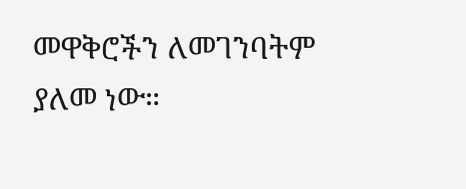መዋቅሮችን ለመገንባትም ያለመ ነው።